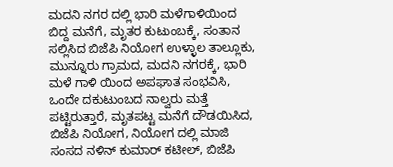ಮದನಿ ನಗರ ದಲ್ಲಿ ಭಾರಿ ಮಳೆಗಾಳಿಯಿಂದ ಬಿದ್ದ ಮನೆಗೆ, ಮೃತರ ಕುಟುಂಬಕ್ಕೆ, ಸಂತಾನ ಸಲ್ಲಿಸಿದ ಬಿಜೆಪಿ ನಿಯೋಗ ಉಳ್ಳಾಲ ತಾಲ್ಲೂಕು, ಮುನ್ನೂರು ಗ್ರಾಮದ, ಮದನಿ ನಗರಕ್ಕೆ, ಭಾರಿ ಮಳೆ ಗಾಳಿ ಯಿಂದ ಅಪಘಾತ ಸಂಭವಿಸಿ, ಒಂದೇ ದಕುಟುಂಬದ ನಾಲ್ವರು ಮತ್ತೆ ಪಟ್ಟಿರುತ್ತಾರೆ, ಮೃತಪಟ್ಟ ಮನೆಗೆ ದೌಡಯಿಸಿದ, ಬಿಜೆಪಿ ನಿಯೋಗ, ನಿಯೋಗ ದಲ್ಲಿ ಮಾಜಿ ಸಂಸದ ನಳಿನ್ ಕುಮಾರ್ ಕಟೀಲ್, ಬಿಜೆಪಿ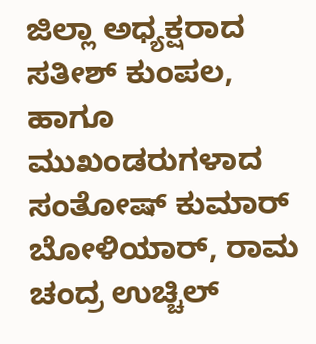ಜಿಲ್ಲಾ ಅಧ್ಯಕ್ಷರಾದ ಸತೀಶ್ ಕುಂಪಲ, ಹಾಗೂ ಮುಖಂಡರುಗಳಾದ ಸಂತೋಷ್ ಕುಮಾರ್ ಬೋಳಿಯಾರ್, ರಾಮ ಚಂದ್ರ ಉಚ್ಚಿಲ್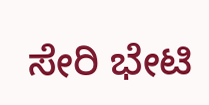ಸೇರಿ ಭೇಟಿ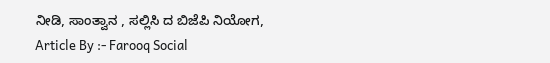ನೀಡಿ, ಸಾಂತ್ವಾನ , ಸಲ್ಲಿಸಿ ದ ಬಿಜೆಪಿ ನಿಯೋಗ,
Article By :- Farooq Social